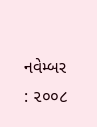નવેમ્બર : ૨૦૦૮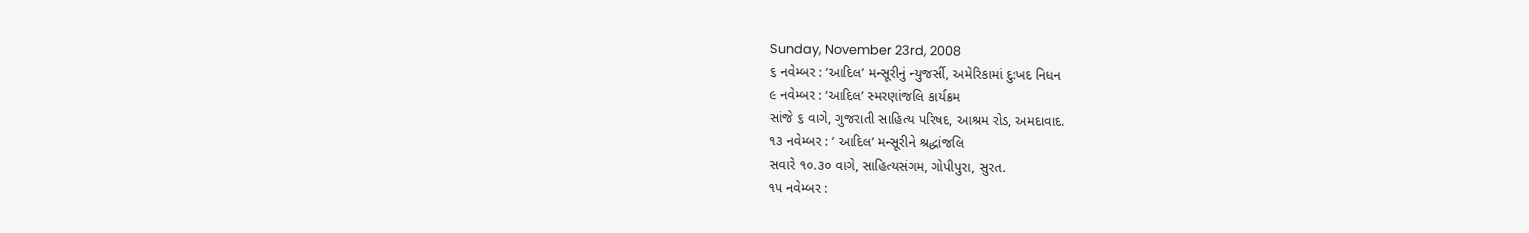Sunday, November 23rd, 2008
૬ નવેમ્બર : ‘આદિલ’ મન્સૂરીનું ન્યુજર્સી, અમેરિકામાં દુ:ખદ નિધન
૯ નવેમ્બર : ‘આદિલ’ સ્મરણાંજલિ કાર્યક્રમ
સાંજે ૬ વાગે, ગુજરાતી સાહિત્ય પરિષદ, આશ્રમ રોડ, અમદાવાદ.
૧૩ નવેમ્બર : ‘ આદિલ’ મન્સૂરીને શ્રદ્ધાંજલિ
સવારે ૧૦.૩૦ વાગે, સાહિત્યસંગમ, ગોપીપુરા, સુરત.
૧૫ નવેમ્બર :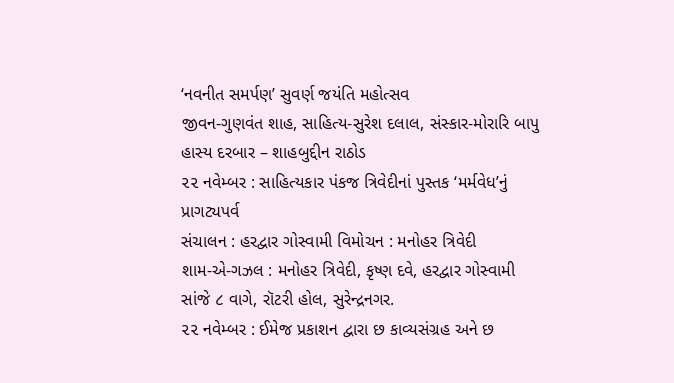‘નવનીત સમર્પણ’ સુવર્ણ જયંતિ મહોત્સવ
જીવન-ગુણવંત શાહ, સાહિત્ય-સુરેશ દલાલ, સંસ્કાર-મોરારિ બાપુ
હાસ્ય દરબાર – શાહબુદ્દીન રાઠોડ
૨૨ નવેમ્બર : સાહિત્યકાર પંકજ ત્રિવેદીનાં પુસ્તક ‘મર્મવેધ’નું પ્રાગટ્યપર્વ
સંચાલન : હરદ્વાર ગોસ્વામી વિમોચન : મનોહર ત્રિવેદી
શામ-એ-ગઝલ : મનોહર ત્રિવેદી, કૃષ્ણ દવે, હરદ્વાર ગોસ્વામી
સાંજે ૮ વાગે, રૉટરી હોલ, સુરેન્દ્રનગર.
૨૨ નવેમ્બર : ઈમેજ પ્રકાશન દ્વારા છ કાવ્યસંગ્રહ અને છ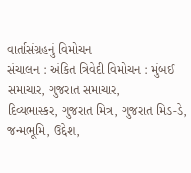વાર્તાસંગ્રહનું વિમોચન
સંચાલન : અંકિત ત્રિવેદી વિમોચન : મુંબઈ સમાચાર, ગુજરાત સમાચાર,
દિવ્યભાસ્કર, ગુજરાત મિત્ર, ગુજરાત મિડ-ડે, જન્મભૂમિ, ઉદ્દેશ,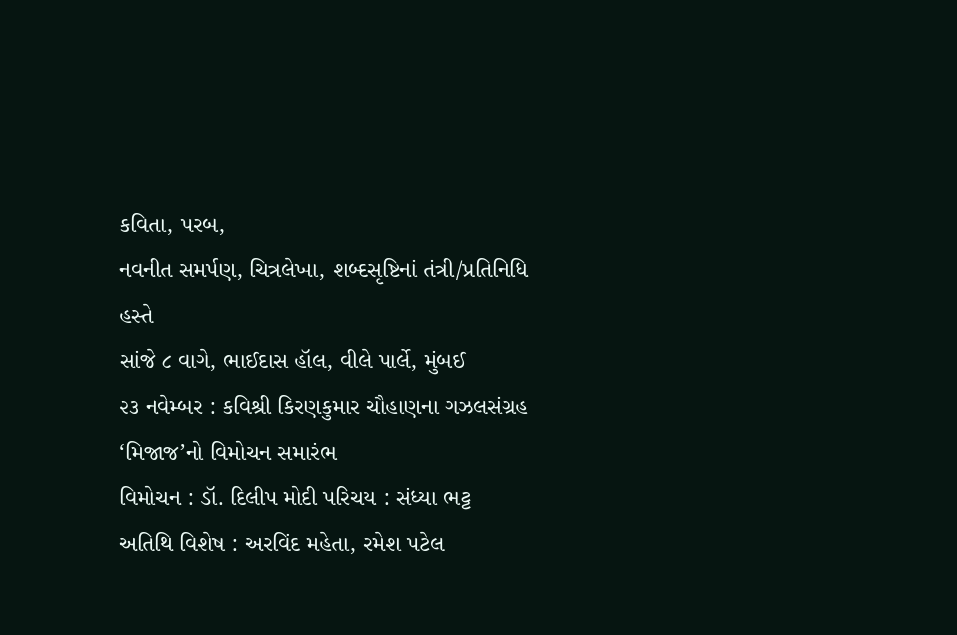કવિતા, પરબ,
નવનીત સમર્પણ, ચિત્રલેખા, શબ્દસૃષ્ટિનાં તંત્રી/પ્રતિનિધિ હસ્તે
સાંજે ૮ વાગે, ભાઈદાસ હૉલ, વીલે પાર્લે, મુંબઈ
૨૩ નવેમ્બર : કવિશ્રી કિરણકુમાર ચૌહાણના ગઝલસંગ્રહ ‘મિજાજ’નો વિમોચન સમારંભ
વિમોચન : ડૉ. દિલીપ મોદી પરિચય : સંધ્યા ભટ્ટ
અતિથિ વિશેષ : અરવિંદ મહેતા, રમેશ પટેલ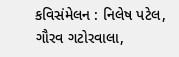કવિસંમેલન : નિલેષ પટેલ, ગૌરવ ગટોરવાલા,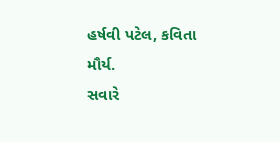હર્ષવી પટેલ, કવિતા મૌર્ય.
સવારે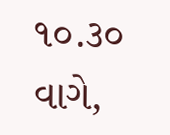૧૦.૩૦ વાગે,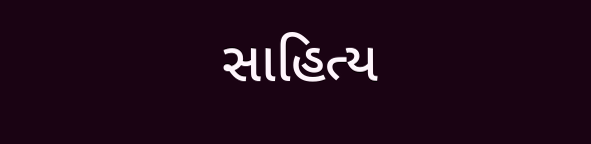સાહિત્ય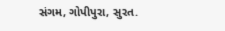સંગમ, ગોપીપુરા, સુરત.